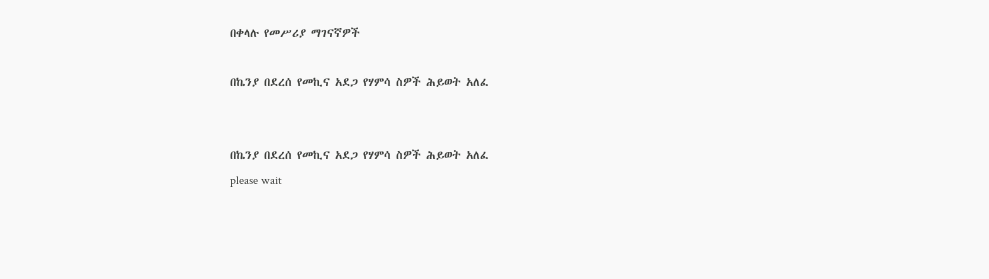በቀላሉ የመሥሪያ ማገናኛዎች

በኬንያ በደረሰ የመኪና አደጋ የሃምሳ ስዎች ሕይወት አለፈ


በኬንያ በደረሰ የመኪና አደጋ የሃምሳ ስዎች ሕይወት አለፈ
please wait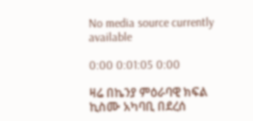No media source currently available

0:00 0:01:05 0:00

ዛሬ በኬንያ ምዕራባዊ ክፍል ኪስሙ አካባቢ በደረሰ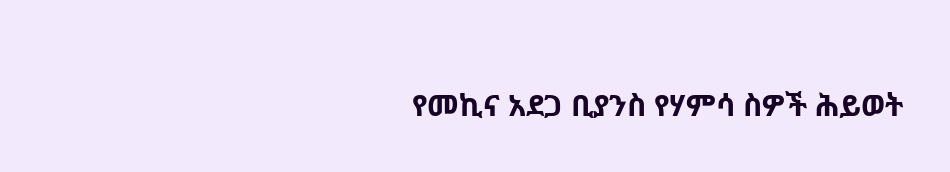የመኪና አደጋ ቢያንስ የሃምሳ ስዎች ሕይወት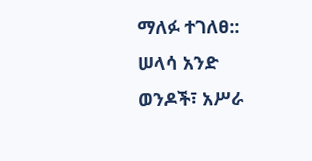ማለፉ ተገለፀ:: ሠላሳ አንድ ወንዶች፣ አሥራ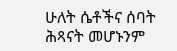ሁለት ሴቶችና ሰባት ሕጻናት መሆኑንም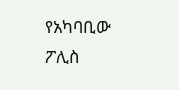የአካባቢው ፖሊስ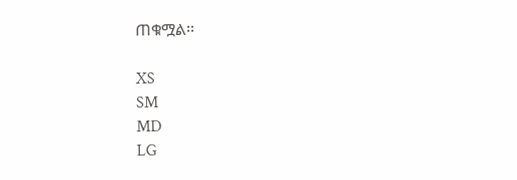ጠቁሟል፡፡

XS
SM
MD
LG